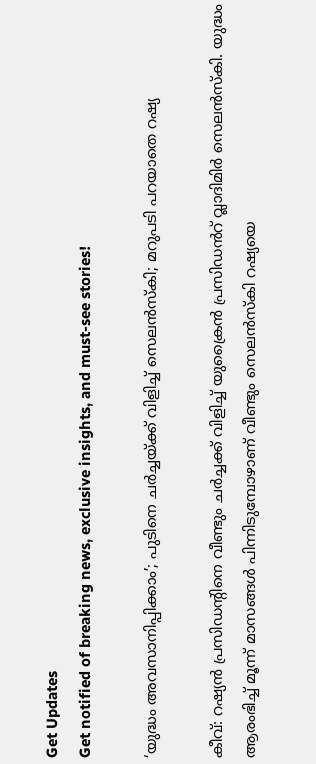Get Updates
Get notified of breaking news, exclusive insights, and must-see stories!

‘യുദ്ധം അവസാനിപ്പിക്കാം’; പുടിനെ ചർച്ചയ്ക്ക് വിളിച്ച് സെലൻസ്കി; മറുപടി പറയാതെ റഷ്യ

കീവ്: റഷ്യൻ പ്രസിഡൻ്റിനെ വീണ്ടും ചർച്ചക്ക് വിളിച്ച് യുക്രൈൻ പ്രസിഡൻറ് വ്ലാദിമിർ സെലൻസ്കി. യുദ്ധം ആരംഭിച്ച് മൂന്ന് മാസങ്ങൾ പിന്നിടുമ്പോഴാണ് വീണ്ടും സെലൻസ്കി റഷ്യയെ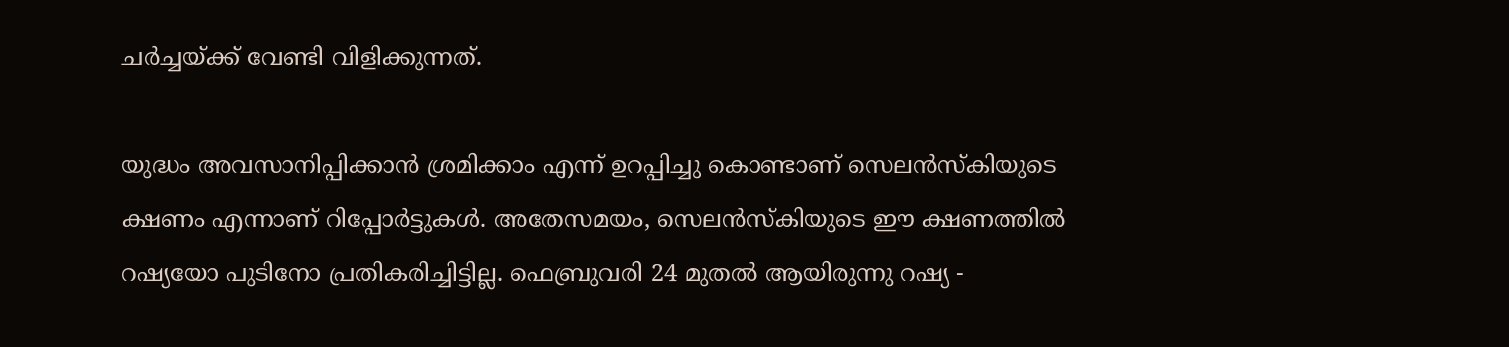ചർച്ചയ്ക്ക് വേണ്ടി വിളിക്കുന്നത്.

യുദ്ധം അവസാനിപ്പിക്കാൻ ശ്രമിക്കാം എന്ന് ഉറപ്പിച്ചു കൊണ്ടാണ് സെലൻസ്കിയുടെ ക്ഷണം എന്നാണ് റിപ്പോർട്ടുകൾ. അതേസമയം, സെലൻസ്കിയുടെ ഈ ക്ഷണത്തിൽ റഷ്യയോ പുടിനോ പ്രതികരിച്ചിട്ടില്ല. ഫെബ്രുവരി 24 മുതൽ ആയിരുന്നു റഷ്യ -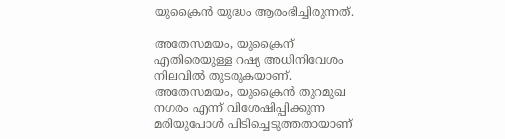യുക്രൈൻ യുദ്ധം ആരംഭിച്ചിരുന്നത്.

അതേസമയം, യുക്രൈന് എതിരെയുള്ള റഷ്യ അധിനിവേശം നിലവിൽ തുടരുകയാണ്. അതേസമയം, യുക്രൈൻ തുറമുഖ നഗരം എന്ന് വിശേഷിപ്പിക്കുന്ന മരിയുപോൾ പിടിച്ചെടുത്തതായാണ്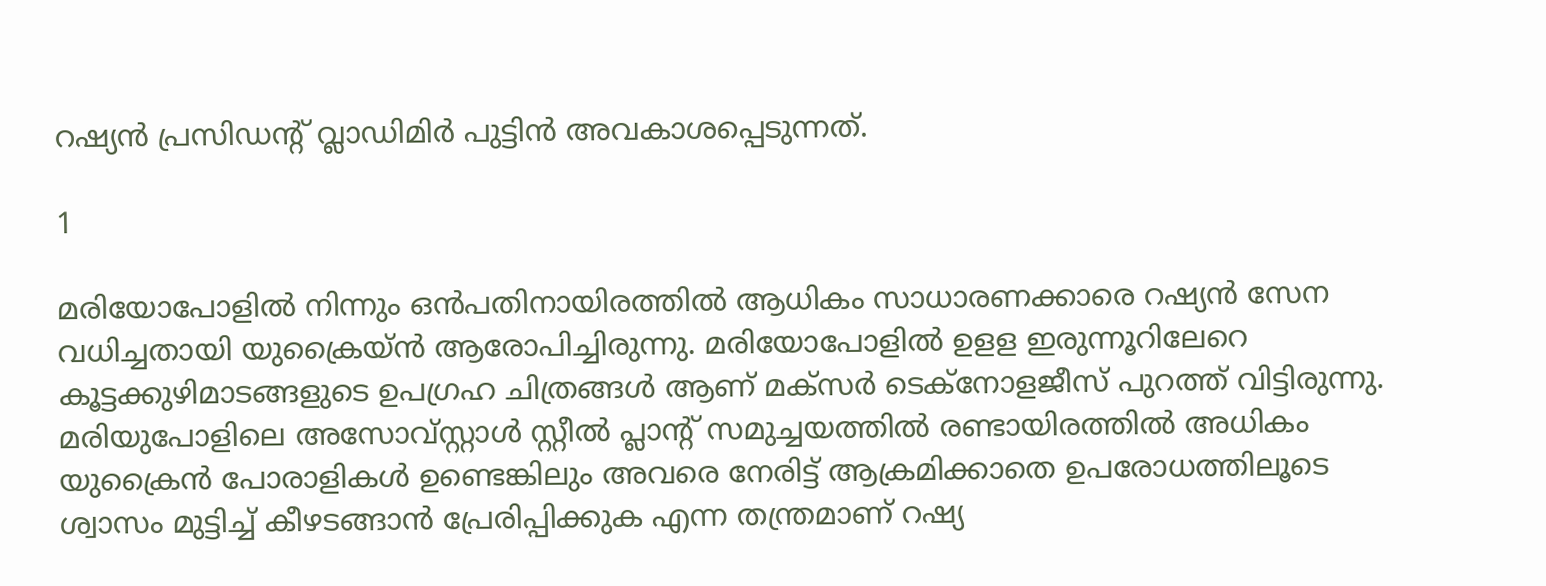റഷ്യൻ പ്രസിഡന്റ് വ്ലാഡിമിർ പുട്ടിൻ അവകാശപ്പെടുന്നത്.

1

മരിയോപോളിൽ നിന്നും ഒൻപതിനായിരത്തിൽ ആധികം സാധാരണക്കാരെ റഷ്യൻ സേന വധിച്ചതായി യുക്രൈയ്ൻ ആരോപിച്ചിരുന്നു. മരിയോപോളിൽ ഉളള ഇരുന്നൂറിലേറെ കൂട്ടക്കുഴിമാടങ്ങളുടെ ഉപഗ്രഹ ചിത്രങ്ങൾ ആണ് മക്സർ ടെക്നോളജീസ് പുറത്ത് വിട്ടിരുന്നു. മരിയുപോളിലെ അസോവ്സ്റ്റാൾ സ്റ്റീൽ പ്ലാന്റ് സമുച്ചയത്തിൽ രണ്ടായിരത്തിൽ അധികം യുക്രൈൻ പോരാളികൾ ഉണ്ടെങ്കിലും അവരെ നേരിട്ട് ആക്രമിക്കാതെ ഉപരോധത്തിലൂടെ ശ്വാസം മുട്ടിച്ച് കീഴടങ്ങാൻ പ്രേരിപ്പിക്കുക എന്ന തന്ത്രമാണ് റഷ്യ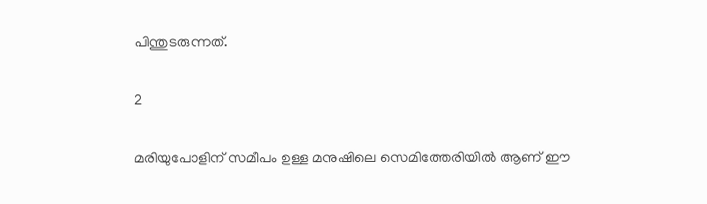പിന്തുടരുന്നത്.

2

മരിയുപോളിന് സമീപം ഉള്ള മനുഷിലെ സെമിത്തേരിയിൽ ആണ് ഈ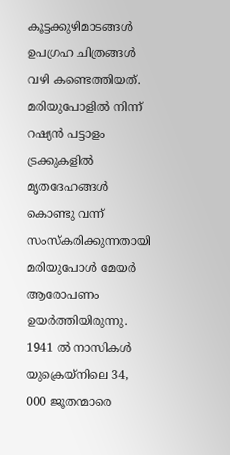കൂട്ടക്കുഴിമാടങ്ങൾ ഉപഗ്രഹ ചിത്രങ്ങൾ വഴി കണ്ടെത്തിയത്. മരിയുപോളിൽ നിന്ന് റഷ്യൻ പട്ടാളം ട്രക്കുകളിൽ മൃതദേഹങ്ങൾ കൊണ്ടു വന്ന് സംസ്കരിക്കുന്നതായി മരിയുപോൾ മേയർ ആരോപണം ഉയർത്തിയിരുന്നു. 1941 ൽ നാസികൾ യുക്രെയ്നിലെ 34, 000 ജൂതന്മാരെ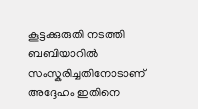കൂട്ടക്കുരുതി നടത്തി ബബിയാറിൽ സംസ്കരിച്ചതിനോടാണ് അദ്ദേഹം ഇതിനെ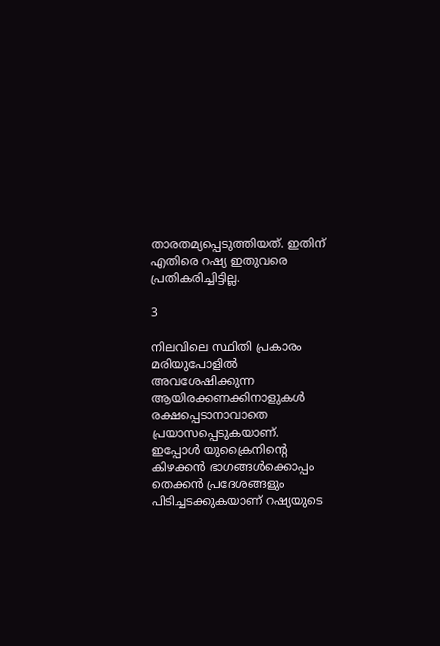താരതമ്യപ്പെടുത്തിയത്. ഇതിന് എതിരെ റഷ്യ ഇതുവരെ പ്രതികരിച്ചിട്ടില്ല.

3

നിലവിലെ സ്ഥിതി പ്രകാരം മരിയുപോളിൽ അവശേഷിക്കുന്ന ആയിരക്കണക്കിനാളുകൾ രക്ഷപ്പെടാനാവാതെ പ്രയാസപ്പെടുകയാണ്. ഇപ്പോൾ യുക്രൈനിന്റെ കിഴക്കൻ ഭാഗങ്ങൾക്കൊപ്പം തെക്കൻ പ്രദേശങ്ങളും പിടിച്ചടക്കുകയാണ് റഷ്യയുടെ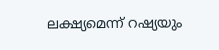ലക്ഷ്യമെന്ന് റഷ്യയും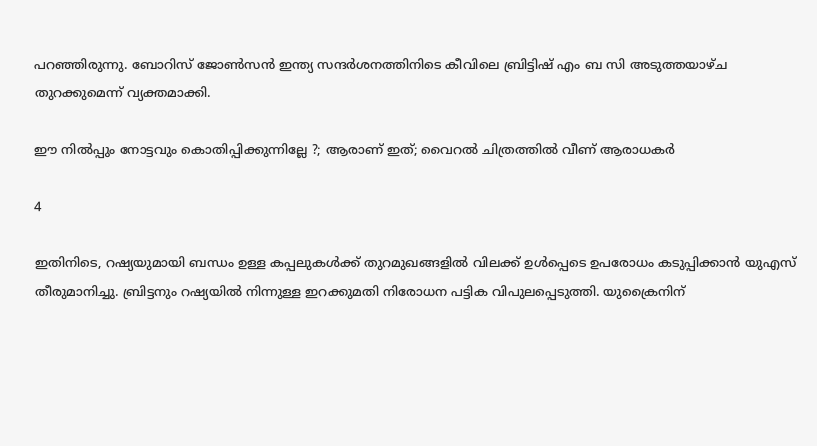പറഞ്ഞിരുന്നു. ബോറിസ് ജോൺസൻ ഇന്ത്യ സന്ദർശനത്തിനിടെ കീവിലെ ബ്രിട്ടിഷ് എം ബ സി അടുത്തയാഴ്ച തുറക്കുമെന്ന് വ്യക്തമാക്കി.

ഈ നിൽപ്പും നോട്ടവും കൊതിപ്പിക്കുന്നില്ലേ ?; ആരാണ് ഇത്; വൈറൽ ചിത്രത്തിൽ വീണ് ആരാധകർ

4

ഇതിനിടെ, റഷ്യയുമായി ബന്ധം ഉള്ള കപ്പലുകൾക്ക് തുറമുഖങ്ങളിൽ വിലക്ക് ഉൾപ്പെടെ ഉപരോധം കടുപ്പിക്കാൻ യുഎസ് തീരുമാനിച്ചു. ബ്രിട്ടനും റഷ്യയിൽ നിന്നുള്ള ഇറക്കുമതി നിരോധന പട്ടിക വിപുലപ്പെടുത്തി. യുക്രൈനിന്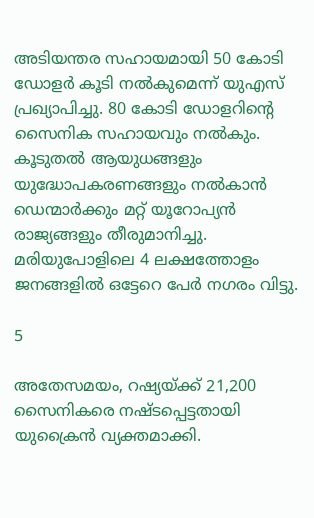അടിയന്തര സഹായമായി 50 കോടി ഡോളർ കൂടി നൽകുമെന്ന് യുഎസ് പ്രഖ്യാപിച്ചു. 80 കോടി ഡോളറിന്റെ സൈനിക സഹായവും നൽകും. കൂടുതൽ ആയുധങ്ങളും യുദ്ധോപകരണങ്ങളും നൽകാൻ ഡെന്മാർക്കും മറ്റ് യൂറോപ്യൻ രാജ്യങ്ങളും തീരുമാനിച്ചു. മരിയുപോളിലെ 4 ലക്ഷത്തോളം ജനങ്ങളിൽ ഒട്ടേറെ പേർ നഗരം വിട്ടു.

5

അതേസമയം, റഷ്യയ്ക്ക് 21,200 സൈനികരെ നഷ്ടപ്പെട്ടതായി യുക്രൈന്‍ വ്യക്തമാക്കി.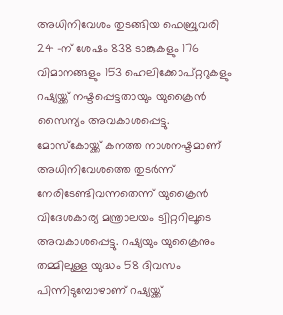അധിനിവേശം തുടങ്ങിയ ഫെബ്രുവരി 24 -ന് ശേഷം 838 ടാങ്കുകളും 176 വിമാനങ്ങളും 153 ഹെലിക്കോപ്റ്ററുകളും റഷ്യയ്ക്ക് നഷ്ടപ്പെട്ടതായും യുക്രൈന്‍ സൈന്യം അവകാശപ്പെട്ടു. മോസ്‌കോയ്ക്ക് കനത്ത നാശനഷ്ടമാണ് അധിനിവേശത്തെ തുടര്‍ന്ന് നേരിടേണ്ടിവന്നതെന്ന് യുക്രൈന്‍ വിദേശകാര്യ മന്ത്രാലയം ട്വിറ്ററിലൂടെ അവകാശപ്പെട്ടു. റഷ്യയും യുക്രൈനും തമ്മിലുള്ള യുദ്ധം 58 ദിവസം പിന്നിടുമ്പോഴാണ് റഷ്യയ്ക്ക്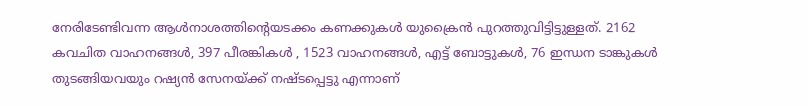നേരിടേണ്ടിവന്ന ആള്‍നാശത്തിന്റെയടക്കം കണക്കുകള്‍ യുക്രൈന്‍ പുറത്തുവിട്ടിട്ടുള്ളത്. 2162 കവചിത വാഹനങ്ങള്‍, 397 പീരങ്കികള്‍ , 1523 വാഹനങ്ങള്‍, എട്ട് ബോട്ടുകള്‍, 76 ഇന്ധന ടാങ്കുകള്‍ തുടങ്ങിയവയും റഷ്യന്‍ സേനയ്ക്ക് നഷ്ടപ്പെട്ടു എന്നാണ്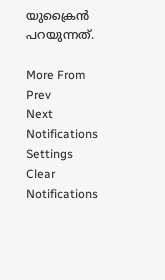യുക്രൈന്‍ പറയുന്നത്.

More From
Prev
Next
Notifications
Settings
Clear Notifications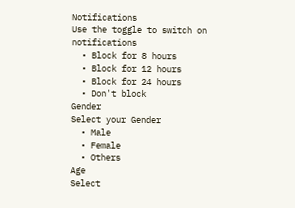Notifications
Use the toggle to switch on notifications
  • Block for 8 hours
  • Block for 12 hours
  • Block for 24 hours
  • Don't block
Gender
Select your Gender
  • Male
  • Female
  • Others
Age
Select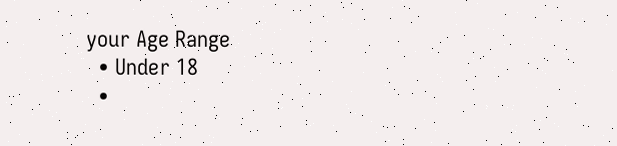your Age Range
  • Under 18
  •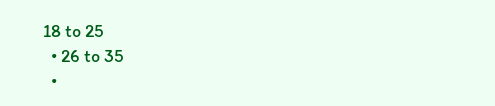18 to 25
  • 26 to 35
  •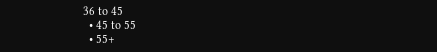36 to 45
  • 45 to 55
  • 55+